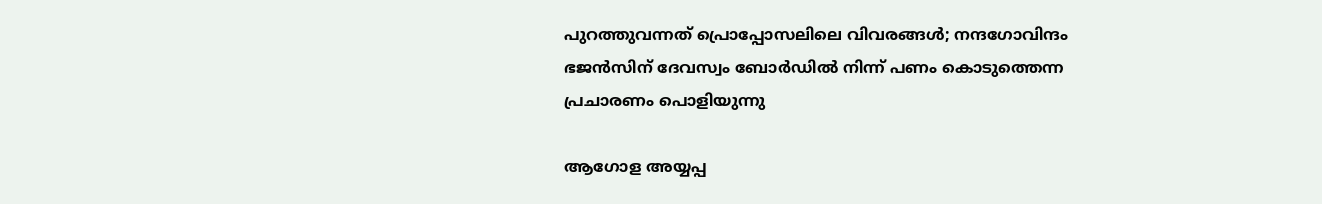പുറത്തുവന്നത് പ്രൊപ്പോസലിലെ വിവരങ്ങൾ; നന്ദഗോവിന്ദം ഭജൻസിന് ദേവസ്വം ബോർഡിൽ നിന്ന് പണം കൊടുത്തെന്ന പ്രചാരണം പൊളിയുന്നു

ആഗോള അയ്യപ്പ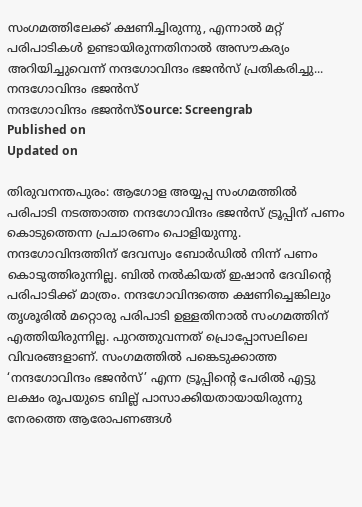സംഗമത്തിലേക്ക് ക്ഷണിച്ചിരുന്നു, എന്നാൽ മറ്റ് പരിപാടികൾ ഉണ്ടായിരുന്നതിനാൽ അസൗകര്യം അറിയിച്ചുവെന്ന് നന്ദഗോവിന്ദം ഭജൻസ് പ്രതികരിച്ചു...
നന്ദഗോവിന്ദം ഭജൻസ്
നന്ദഗോവിന്ദം ഭജൻസ്Source: Screengrab
Published on
Updated on

തിരുവനന്തപുരം: ആഗോള അയ്യപ്പ സംഗമത്തിൽ പരിപാടി നടത്താത്ത നന്ദഗോവിന്ദം ഭജൻസ് ട്രൂപ്പിന് പണം കൊടുത്തെന്ന പ്രചാരണം പൊളിയുന്നു. നന്ദഗോവിന്ദത്തിന് ദേവസ്വം ബോർഡിൽ നിന്ന് പണം കൊടുത്തിരുന്നില്ല. ബിൽ നൽകിയത് ഇഷാൻ ദേവിൻ്റെ പരിപാടിക്ക് മാത്രം. നന്ദഗോവിന്ദത്തെ ക്ഷണിച്ചെങ്കിലും തൃശൂരിൽ മറ്റൊരു പരിപാടി ഉള്ളതിനാൽ സംഗമത്തിന് എത്തിയിരുന്നില്ല. പുറത്തുവന്നത് പ്രൊപ്പോസലിലെ വിവരങ്ങളാണ്. സംഗമത്തിൽ പങ്കെടുക്കാത്ത ‘നന്ദഗോവിന്ദം ഭജൻസ്’ എന്ന ട്രൂപ്പിന്റെ പേരിൽ എട്ടു ലക്ഷം രൂപയുടെ ബില്ല് പാസാക്കിയതായായിരുന്നു നേരത്തെ ആരോപണങ്ങൾ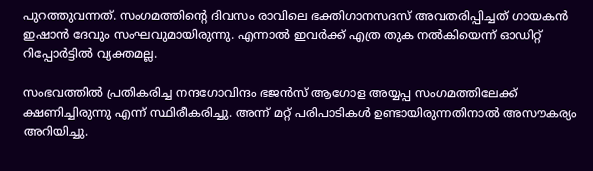പുറത്തുവന്നത്. സംഗമത്തിന്റെ ദിവസം രാവിലെ ഭക്തിഗാനസദസ് അവതരിപ്പിച്ചത് ഗായകൻ ഇഷാൻ ദേവും സംഘവുമായിരുന്നു. എന്നാൽ ഇവർക്ക് എത്ര തുക നൽകിയെന്ന് ഓഡിറ്റ് റിപ്പോർട്ടിൽ വ്യക്തമല്ല.

സംഭവത്തിൽ പ്രതികരിച്ച നന്ദഗോവിന്ദം ഭജൻസ് ആഗോള അയ്യപ്പ സംഗമത്തിലേക്ക് ക്ഷണിച്ചിരുന്നു എന്ന് സ്ഥിരീകരിച്ചു. അന്ന് മറ്റ് പരിപാടികൾ ഉണ്ടായിരുന്നതിനാൽ അസൗകര്യം അറിയിച്ചു.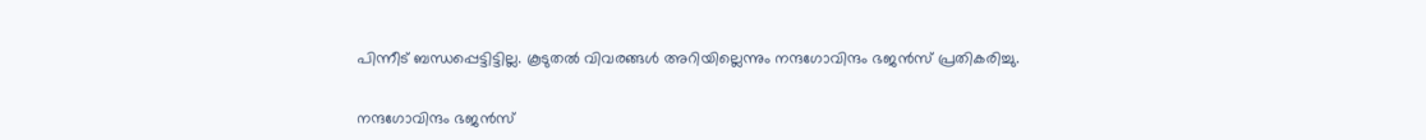പിന്നീട് ബന്ധപ്പെട്ടിട്ടില്ല. കൂടുതൽ വിവരങ്ങൾ അറിയില്ലെന്നും നന്ദഗോവിന്ദം ഭജൻസ് പ്രതികരിച്ചു.

നന്ദഗോവിന്ദം ഭജൻസ്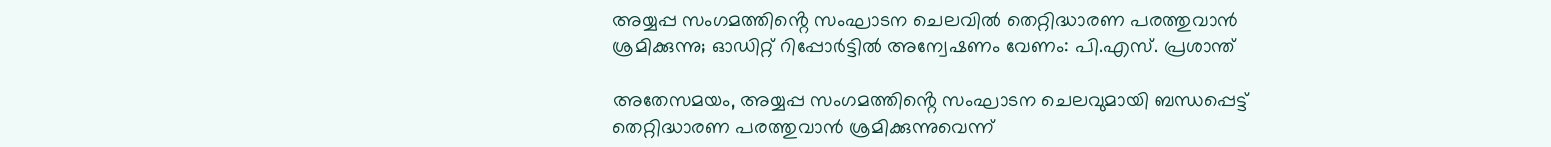അയ്യപ്പ സംഗമത്തിൻ്റെ സംഘാടന ചെലവിൽ തെറ്റിദ്ധാരണ പരത്തുവാൻ ശ്രമിക്കുന്നു; ഓഡിറ്റ് റിപ്പോർട്ടിൽ അന്വേഷണം വേണം: പി.എസ്. പ്രശാന്ത്

അതേസമയം, അയ്യപ്പ സംഗമത്തിൻ്റെ സംഘാടന ചെലവുമായി ബന്ധപ്പെട്ട് തെറ്റിദ്ധാരണ പരത്തുവാൻ ശ്രമിക്കുന്നുവെന്ന്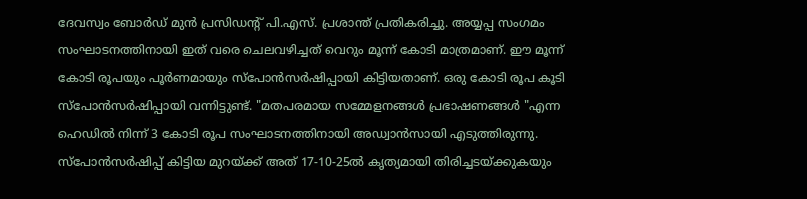ദേവസ്വം ബോർഡ് മുൻ പ്രസിഡന്റ് പി.എസ്. പ്രശാന്ത് പ്രതികരിച്ചു. അയ്യപ്പ സംഗമം സംഘാടനത്തിനായി ഇത് വരെ ചെലവഴിച്ചത് വെറും മൂന്ന് കോടി മാത്രമാണ്. ഈ മൂന്ന് കോടി രൂപയും പൂർണമായും സ്പോൻസർഷിപ്പായി കിട്ടിയതാണ്. ഒരു കോടി രൂപ കൂടി സ്പോൻസർഷിപ്പായി വന്നിട്ടുണ്ട്. "മതപരമായ സമ്മേളനങ്ങൾ പ്രഭാഷണങ്ങൾ "എന്ന ഹെഡിൽ നിന്ന് 3 കോടി രൂപ സംഘാടനത്തിനായി അഡ്വാൻസായി എടുത്തിരുന്നു. സ്പോൻസർഷിപ്പ് കിട്ടിയ മുറയ്ക്ക് അത് 17-10-25ൽ കൃത്യമായി തിരിച്ചടയ്ക്കുകയും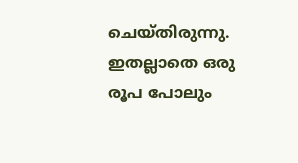ചെയ്തിരുന്നു. ഇതല്ലാതെ ഒരു രൂപ പോലും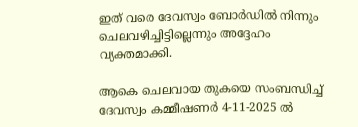ഇത് വരെ ദേവസ്വം ബോർഡിൽ നിന്നും ചെലവഴിച്ചിട്ടില്ലെന്നും അദ്ദേഹം വ്യക്തമാക്കി.

ആകെ ചെലവായ തുകയെ സംബന്ധിച്ച്‌ ദേവസ്വം കമ്മീഷണർ 4-11-2025 ൽ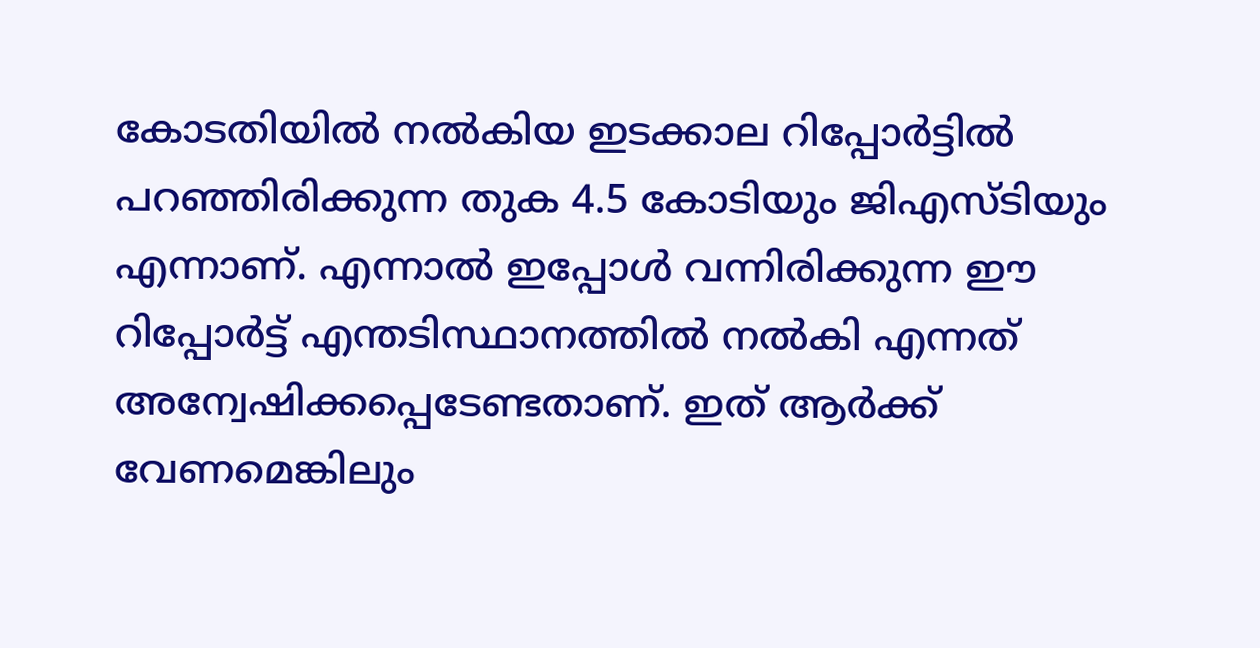കോടതിയിൽ നൽകിയ ഇടക്കാല റിപ്പോർട്ടിൽ പറഞ്ഞിരിക്കുന്ന തുക 4.5 കോടിയും ജിഎസ്ടിയും എന്നാണ്. എന്നാൽ ഇപ്പോൾ വന്നിരിക്കുന്ന ഈ റിപ്പോർട്ട് എന്തടിസ്ഥാനത്തിൽ നൽകി എന്നത് അന്വേഷിക്കപ്പെടേണ്ടതാണ്. ഇത് ആർക്ക് വേണമെങ്കിലും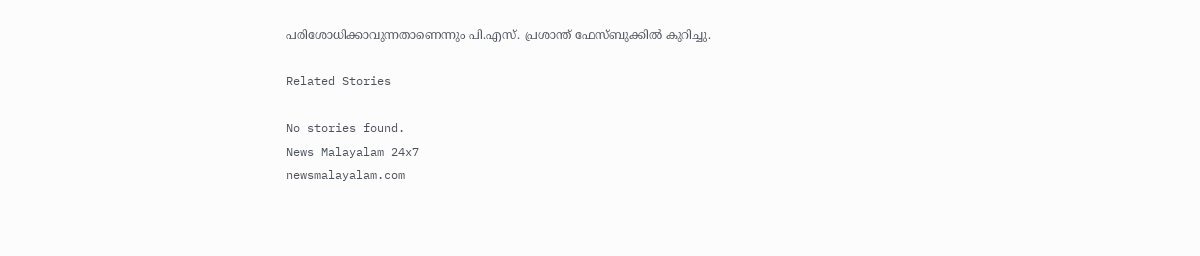പരിശോധിക്കാവുന്നതാണെന്നും പി.എസ്. പ്രശാന്ത് ഫേസ്ബുക്കിൽ കുറിച്ചു.

Related Stories

No stories found.
News Malayalam 24x7
newsmalayalam.com